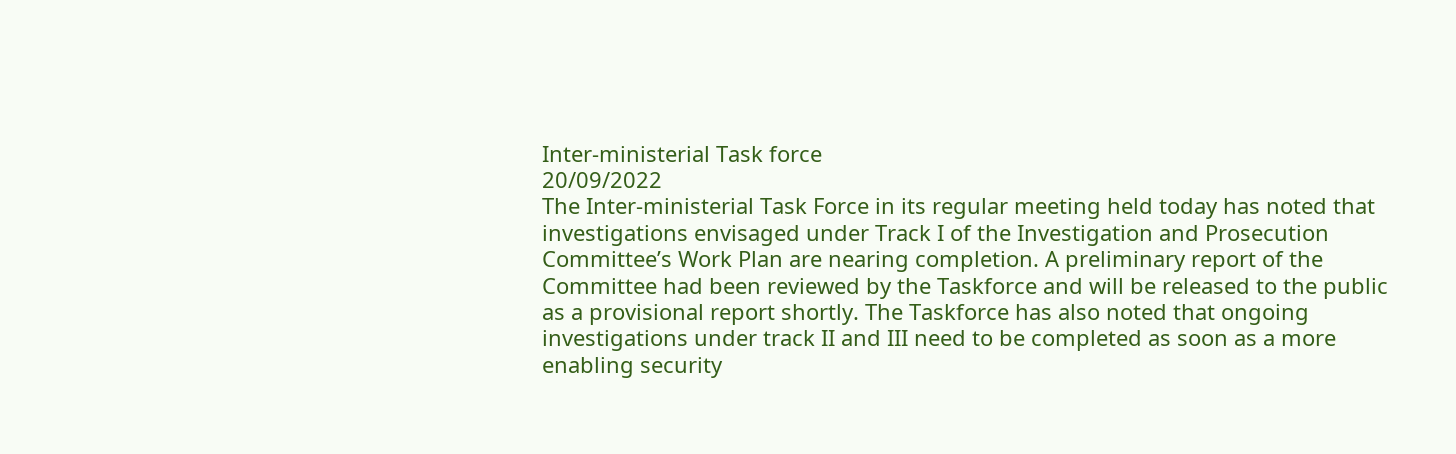Inter-ministerial Task force
20/09/2022
The Inter-ministerial Task Force in its regular meeting held today has noted that investigations envisaged under Track I of the Investigation and Prosecution Committee’s Work Plan are nearing completion. A preliminary report of the Committee had been reviewed by the Taskforce and will be released to the public as a provisional report shortly. The Taskforce has also noted that ongoing investigations under track II and III need to be completed as soon as a more enabling security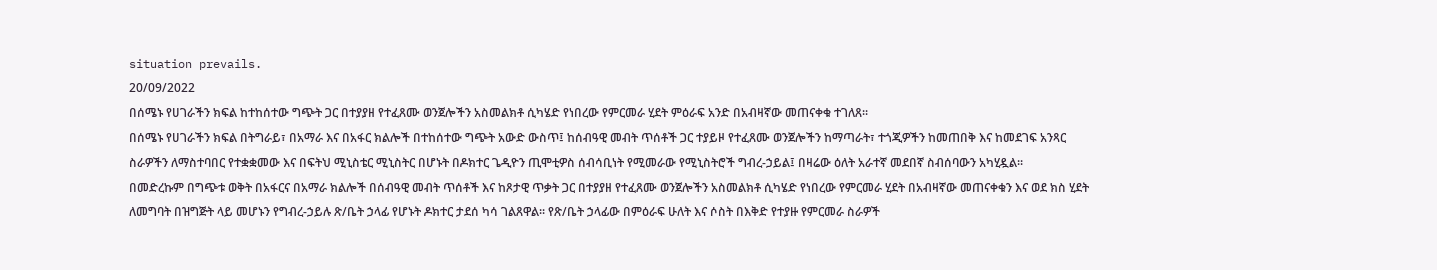situation prevails.
20/09/2022
በሰሜኑ የሀገራችን ክፍል ከተከሰተው ግጭት ጋር በተያያዘ የተፈጸሙ ወንጀሎችን አስመልክቶ ሲካሄድ የነበረው የምርመራ ሂደት ምዕራፍ አንድ በአብዛኛው መጠናቀቁ ተገለጸ፡፡
በሰሜኑ የሀገራችን ክፍል በትግራይ፣ በአማራ እና በአፋር ክልሎች በተከሰተው ግጭት አውድ ውስጥ፤ ከሰብዓዊ መብት ጥሰቶች ጋር ተያይዞ የተፈጸሙ ወንጀሎችን ከማጣራት፣ ተጎጂዎችን ከመጠበቅ እና ከመደገፍ አንጻር ስራዎችን ለማስተባበር የተቋቋመው እና በፍትህ ሚኒስቴር ሚኒስትር በሆኑት በዶክተር ጌዲዮን ጢሞቲዎስ ሰብሳቢነት የሚመራው የሚኒስትሮች ግብረ-ኃይል፤ በዛሬው ዕለት አራተኛ መደበኛ ስብሰባውን አካሂዷል፡፡
በመድረኩም በግጭቱ ወቅት በአፋርና በአማራ ክልሎች በሰብዓዊ መብት ጥሰቶች እና ከጾታዊ ጥቃት ጋር በተያያዘ የተፈጸሙ ወንጀሎችን አስመልክቶ ሲካሄድ የነበረው የምርመራ ሂደት በአብዛኛው መጠናቀቁን እና ወደ ክስ ሂደት ለመግባት በዝግጅት ላይ መሆኑን የግብረ-ኃይሉ ጽ/ቤት ኃላፊ የሆኑት ዶክተር ታደሰ ካሳ ገልጸዋል፡፡ የጽ/ቤት ኃላፊው በምዕራፍ ሁለት እና ሶስት በእቅድ የተያዙ የምርመራ ስራዎች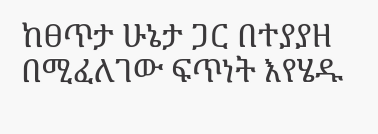ከፀጥታ ሁኔታ ጋር በተያያዘ በሚፈለገው ፍጥነት እየሄዱ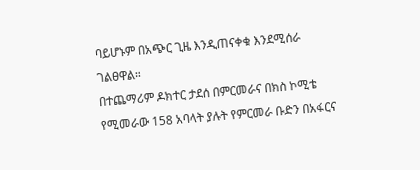ባይሆኑም በአጭር ጊዜ እንዲጠናቀቁ እንደሚሰራ ገልፀዋል።
በተጨማሪም ዶክተር ታደሰ በምርመራና በክስ ኮሚቴ የሚመራው 158 አባላት ያሉት የምርመራ ቡድን በአፋርና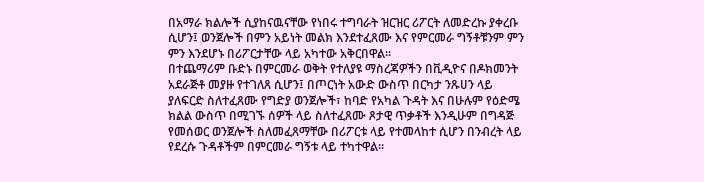በአማራ ክልሎች ሲያከናዉናቸው የነበሩ ተግባራት ዝርዝር ሪፖርት ለመድረኩ ያቀረቡ ሲሆን፤ ወንጀሎች በምን አይነት መልክ እንደተፈጸሙ እና የምርመራ ግኝቶቹንም ምን ምን እንደሆኑ በሪፖርታቸው ላይ አካተው አቅርበዋል፡፡
በተጨማሪም ቡድኑ በምርመራ ወቅት የተለያዩ ማስረጃዎችን በቪዲዮና በዶክመንት አደራጅቶ መያዙ የተገለጸ ሲሆን፤ በጦርነት አውድ ውስጥ በርካታ ንጹሀን ላይ ያለፍርድ ስለተፈጸሙ የግድያ ወንጀሎች፣ ከባድ የአካል ጉዳት እና በሁሉም የዕድሜ ክልል ውስጥ በሚገኙ ሰዎች ላይ ስለተፈጸሙ ጾታዊ ጥቃቶች እንዲሁም በግዳጅ የመሰወር ወንጀሎች ስለመፈጸማቸው በሪፖርቱ ላይ የተመላከተ ሲሆን በንብረት ላይ የደረሱ ጉዳቶችም በምርመራ ግኝቱ ላይ ተካተዋል፡፡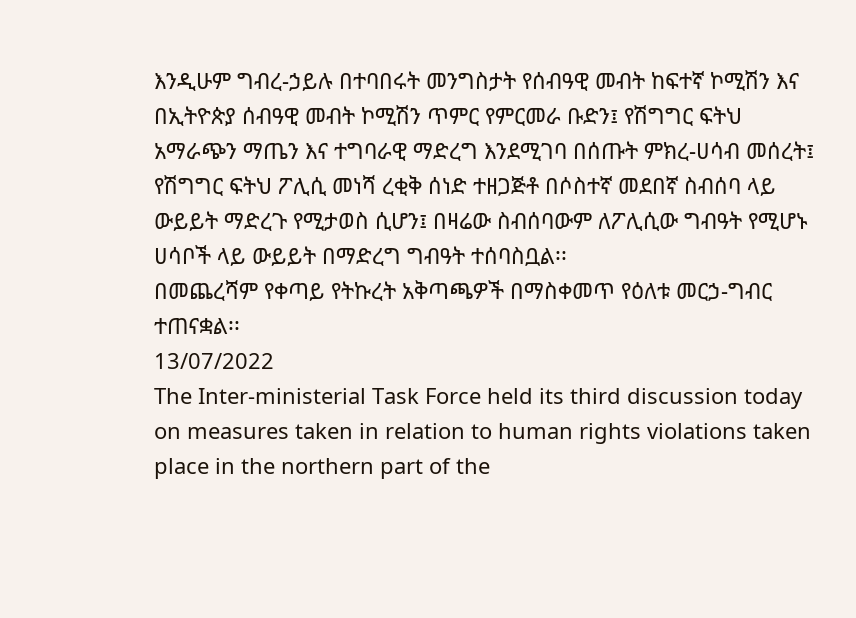እንዲሁም ግብረ-ኃይሉ በተባበሩት መንግስታት የሰብዓዊ መብት ከፍተኛ ኮሚሽን እና በኢትዮጵያ ሰብዓዊ መብት ኮሚሽን ጥምር የምርመራ ቡድን፤ የሽግግር ፍትህ አማራጭን ማጤን እና ተግባራዊ ማድረግ እንደሚገባ በሰጡት ምክረ-ሀሳብ መሰረት፤ የሽግግር ፍትህ ፖሊሲ መነሻ ረቂቅ ሰነድ ተዘጋጅቶ በሶስተኛ መደበኛ ስብሰባ ላይ ውይይት ማድረጉ የሚታወስ ሲሆን፤ በዛሬው ስብሰባውም ለፖሊሲው ግብዓት የሚሆኑ ሀሳቦች ላይ ውይይት በማድረግ ግብዓት ተሰባስቧል፡፡
በመጨረሻም የቀጣይ የትኩረት አቅጣጫዎች በማስቀመጥ የዕለቱ መርኃ-ግብር ተጠናቋል፡፡
13/07/2022
The Inter-ministerial Task Force held its third discussion today on measures taken in relation to human rights violations taken place in the northern part of the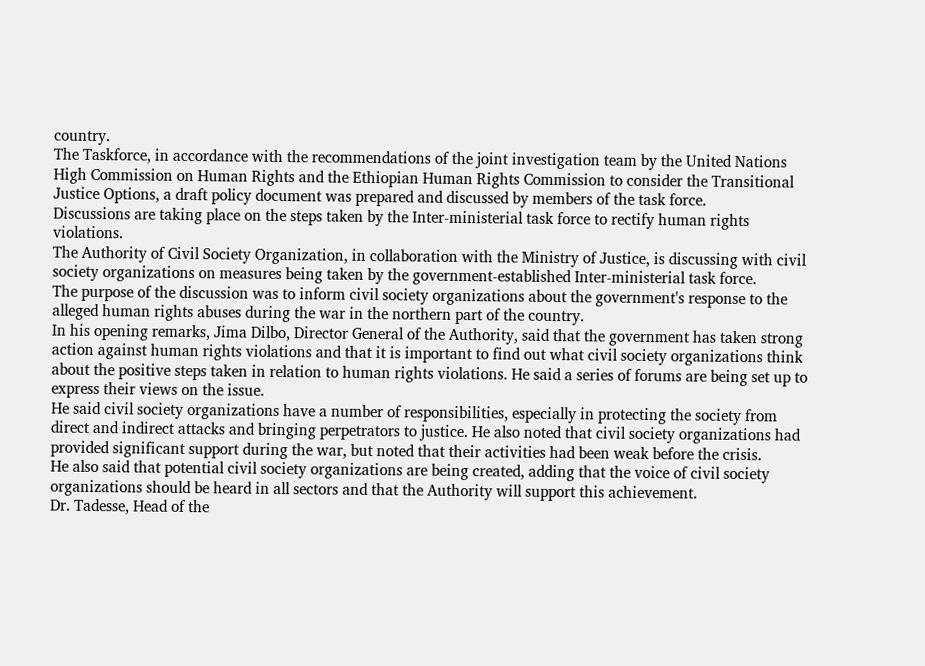country.
The Taskforce, in accordance with the recommendations of the joint investigation team by the United Nations High Commission on Human Rights and the Ethiopian Human Rights Commission to consider the Transitional Justice Options, a draft policy document was prepared and discussed by members of the task force.
Discussions are taking place on the steps taken by the Inter-ministerial task force to rectify human rights violations.
The Authority of Civil Society Organization, in collaboration with the Ministry of Justice, is discussing with civil society organizations on measures being taken by the government-established Inter-ministerial task force.
The purpose of the discussion was to inform civil society organizations about the government's response to the alleged human rights abuses during the war in the northern part of the country.
In his opening remarks, Jima Dilbo, Director General of the Authority, said that the government has taken strong action against human rights violations and that it is important to find out what civil society organizations think about the positive steps taken in relation to human rights violations. He said a series of forums are being set up to express their views on the issue.
He said civil society organizations have a number of responsibilities, especially in protecting the society from direct and indirect attacks and bringing perpetrators to justice. He also noted that civil society organizations had provided significant support during the war, but noted that their activities had been weak before the crisis.
He also said that potential civil society organizations are being created, adding that the voice of civil society organizations should be heard in all sectors and that the Authority will support this achievement.
Dr. Tadesse, Head of the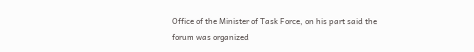Office of the Minister of Task Force, on his part said the forum was organized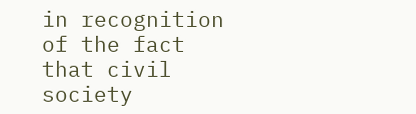in recognition of the fact that civil society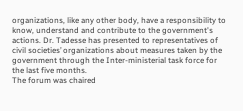organizations, like any other body, have a responsibility to know, understand and contribute to the government's actions. Dr. Tadesse has presented to representatives of civil societies’ organizations about measures taken by the government through the Inter-ministerial task force for the last five months.
The forum was chaired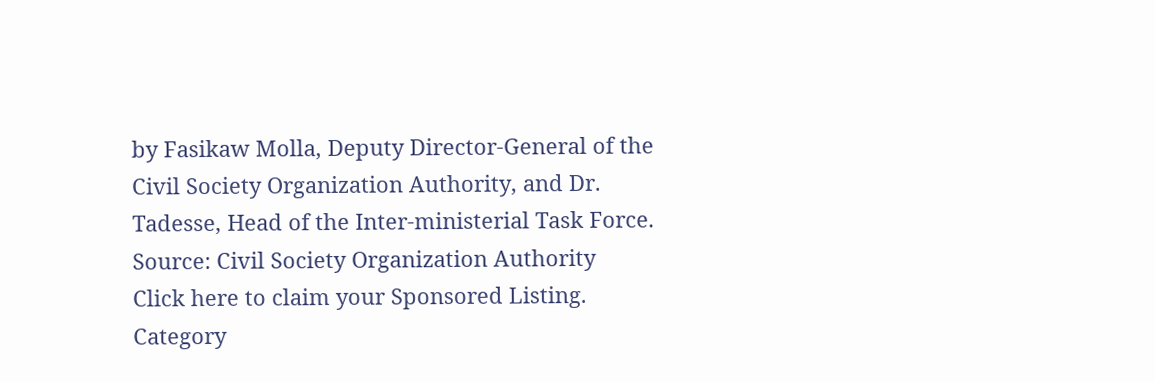by Fasikaw Molla, Deputy Director-General of the Civil Society Organization Authority, and Dr. Tadesse, Head of the Inter-ministerial Task Force.
Source: Civil Society Organization Authority
Click here to claim your Sponsored Listing.
Category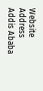Website
Address
Addis Ababa